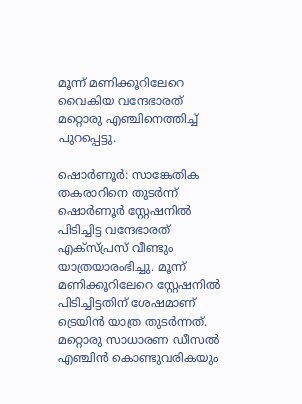മൂന്ന് മണിക്കൂറിലേറെ വൈകിയ വന്ദേഭാരത് മറ്റൊരു എഞ്ചിനെത്തിച്ച് പുറപ്പെട്ടു.

ഷൊർണൂർ: സാങ്കേതിക തകരാറിനെ തുടർന്ന് ഷൊർണൂർ സ്റ്റേഷനിൽ പിടിച്ചിട്ട വന്ദേഭാരത് എക്സ്പ്രസ് വീണ്ടും യാത്രയാരംഭിച്ചു. മൂന്ന് മണിക്കൂറിലേറെ സ്റ്റേഷനിൽ പിടിച്ചിട്ടതിന് ശേഷമാണ് ട്രെയിൻ യാത്ര തുടർന്നത്. മറ്റൊരു സാധാരണ ഡീസൽ എഞ്ചിൻ കൊണ്ടുവരികയും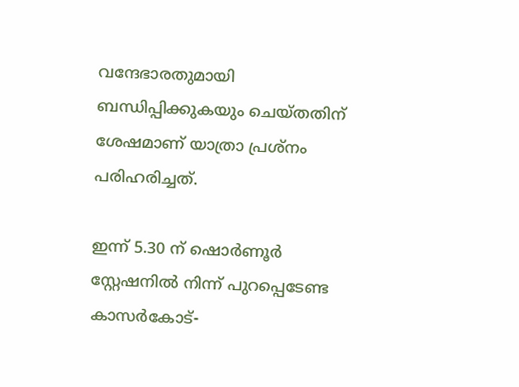വന്ദേഭാരതുമായി ബന്ധിപ്പിക്കുകയും ചെയ്തതിന് ശേഷമാണ് യാത്രാ പ്രശ്നം പരിഹരിച്ചത്.

ഇന്ന് 5.30 ന് ഷൊർണൂർ സ്റ്റേഷനിൽ നിന്ന് പുറപ്പെടേണ്ട കാസർകോട്-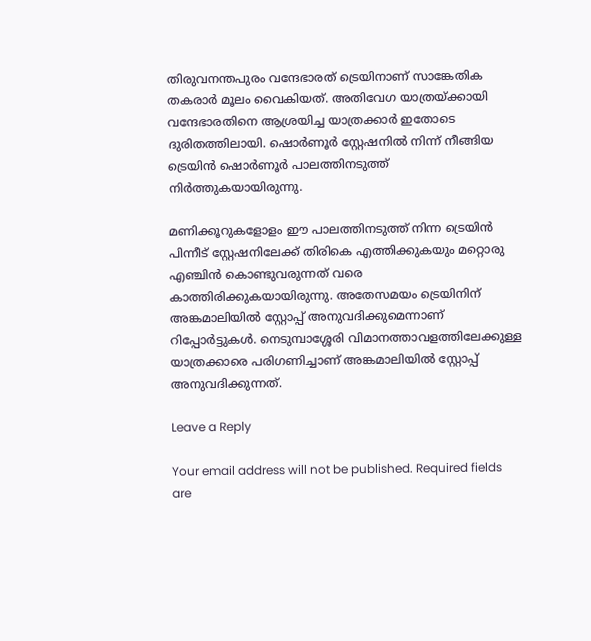തിരുവനന്തപുരം വന്ദേഭാരത് ട്രെയിനാണ് സാങ്കേതിക തകരാർ മൂലം വൈകിയത്. അതിവേഗ യാത്രയ്ക്കായി വന്ദേഭാരതിനെ ആശ്രയിച്ച യാത്രക്കാർ ഇതോടെ ദുരിതത്തിലായി. ഷൊർണൂർ സ്റ്റേഷനിൽ നിന്ന് നീങ്ങിയ ട്രെയിൻ ഷൊർണൂർ പാലത്തിനടുത്ത് നിർത്തുകയായിരുന്നു.

മണിക്കൂറുകളോളം ഈ പാലത്തിനടുത്ത് നിന്ന ട്രെയിൻ പിന്നീട് സ്റ്റേഷനിലേക്ക് തിരികെ എത്തിക്കുകയും മറ്റൊരു എഞ്ചിൻ കൊണ്ടുവരുന്നത് വരെ കാത്തിരിക്കുകയായിരുന്നു. അതേസമയം ട്രെയിനിന് അങ്കമാലിയിൽ സ്റ്റോപ്പ് അനുവദിക്കുമെന്നാണ് റിപ്പോർട്ടുകൾ. നെടുമ്പാശ്ശേരി വിമാനത്താവളത്തിലേക്കുള്ള യാത്രക്കാരെ പരിഗണിച്ചാണ് അങ്കമാലിയിൽ സ്റ്റോപ്പ് അനുവദിക്കുന്നത്.

Leave a Reply

Your email address will not be published. Required fields are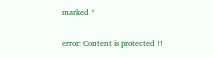marked *

error: Content is protected !!